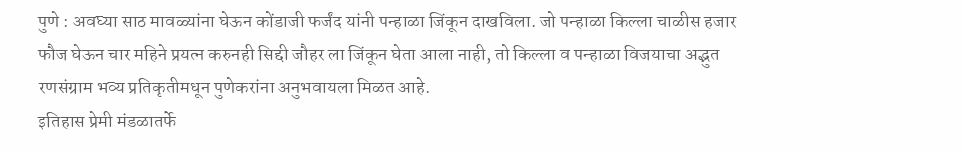पुणे : अवघ्या साठ मावळ्यांना घेऊन कोंडाजी फर्जंद यांनी पन्हाळा जिंकून दाखविला. जो पन्हाळा किल्ला चाळीस हजार फौज घेऊन चार महिने प्रयत्न करुनही सिद्दी जौहर ला जिंकून घेता आला नाही, तो किल्ला व पन्हाळा विजयाचा अद्भुत रणसंग्राम भव्य प्रतिकृतीमधून पुणेकरांना अनुभवायला मिळत आहे.
इतिहास प्रेमी मंडळातर्फे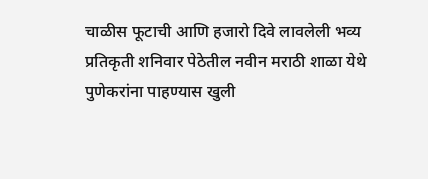चाळीस फूटाची आणि हजारो दिवे लावलेली भव्य प्रतिकृती शनिवार पेठेतील नवीन मराठी शाळा येथे पुणेकरांना पाहण्यास खुली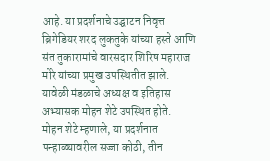आहे. या प्रदर्शनाचे उद्घाटन निवृत्त ब्रिगेडियर शरद लुकतुके यांच्या हस्ते आणि संत तुकारामांचे वारसदार शिरिष महाराज मोरे यांच्या प्रमुख उपस्थितीत झाले. यावेळी मंडळाचे अध्यक्ष व इतिहास अभ्यासक मोहन शेटे उपस्थित होते.
मोहन शेटे म्हणाले, या प्रदर्शनात पन्हाळ्यावरील सज्जा कोठी, तीन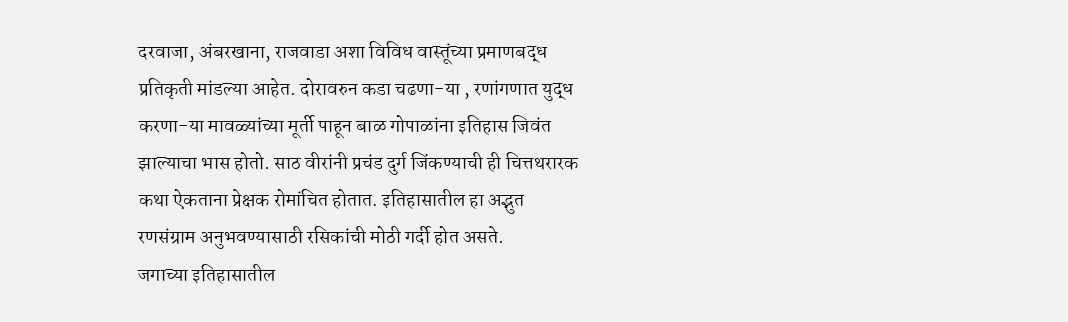दरवाजा, अंबरखाना, राजवाडा अशा विविध वास्तूंच्या प्रमाणबद्ध प्रतिकृती मांडल्या आहेत. दोरावरुन कडा चढणा-या , रणांगणात युद्ध करणा-या मावळ्यांच्या मूर्ती पाहून बाळ गोपाळांना इतिहास जिवंत झाल्याचा भास होतो. साठ वीरांनी प्रचंड दुर्ग जिंकण्याची ही चित्तथरारक कथा ऐकताना प्रेक्षक रोमांचित होतात. इतिहासातील हा अद्भुत रणसंग्राम अनुभवण्यासाठी रसिकांची मोठी गर्दी होत असते.
जगाच्या इतिहासातील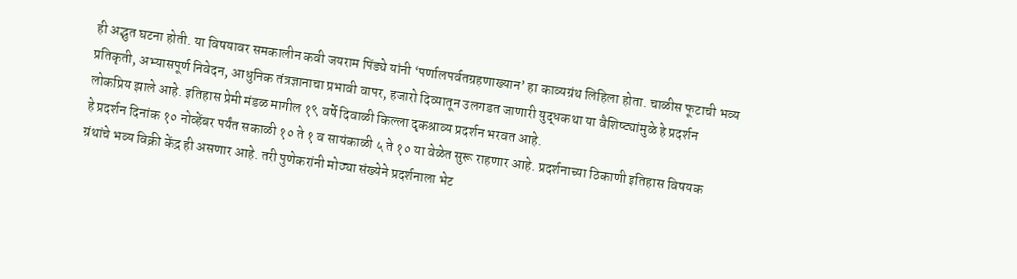ही अद्भुत घटना होती. या विषयावर समकालीन कवी जयराम पिंड्ये यांनी ‘पर्णालपर्वतग्रहणाख्यान’ हा काव्यग्रंथ लिहिला होता. चाळीस फूटाची भव्य प्रतिकृती, अभ्यासपूर्ण निवेदन, आधुनिक तंत्रज्ञानाचा प्रभावी वापर, हजारो दिव्यातून उलगडत जाणारी युद्धकथा या वैशिष्ट्यांमुळे हे प्रदर्शन लोकप्रिय झाले आहे. इतिहास प्रेमी मंडळ मागील १९ वर्षे दिवाळी किल्ला दृकश्राव्य प्रदर्शन भरवत आहे.
हे प्रदर्शन दिनांक १० नोव्हेंबर पर्यंत सकाळी १० ते १ व सायंकाळी ५ ते १० या वेळेत सुरू राहणार आहे. प्रदर्शनाच्या ठिकाणी इतिहास विषयक ग्रंथांचे भव्य विक्री केंद्र ही असणार आहे. तरी पुणेकरांनी मोठ्या संख्येने प्रदर्शनाला भेट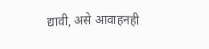द्यावी, असे आवाहनही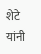शेटे यांनी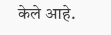केले आहे.